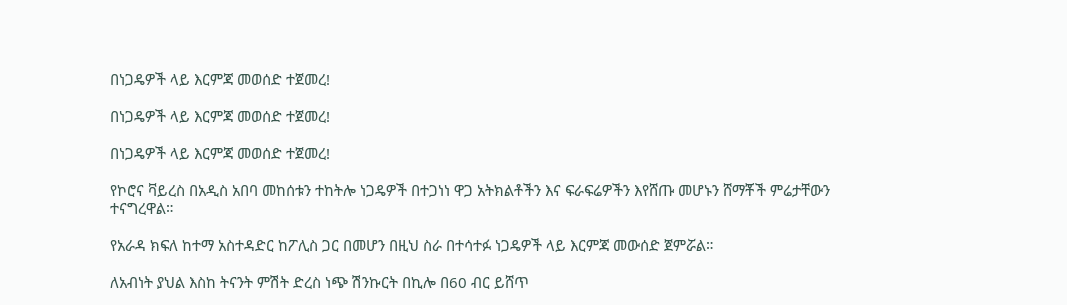በነጋዴዎች ላይ እርምጃ መወሰድ ተጀመረ!

በነጋዴዎች ላይ እርምጃ መወሰድ ተጀመረ!

በነጋዴዎች ላይ እርምጃ መወሰድ ተጀመረ!

የኮሮና ቫይረስ በአዲስ አበባ መከሰቱን ተከትሎ ነጋዴዎች በተጋነነ ዋጋ አትክልቶችን እና ፍራፍሬዎችን እየሸጡ መሆኑን ሸማቾች ምሬታቸውን ተናግረዋል።

የአራዳ ክፍለ ከተማ አስተዳድር ከፖሊስ ጋር በመሆን በዚህ ስራ በተሳተፉ ነጋዴዎች ላይ እርምጃ መውሰድ ጀምሯል።

ለአብነት ያህል እስከ ትናንት ምሽት ድረስ ነጭ ሽንኩርት በኪሎ በ60 ብር ይሸጥ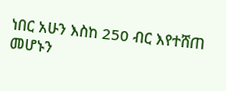ነበር አሁን እስከ 250 ብር እየተሸጠ መሆኑን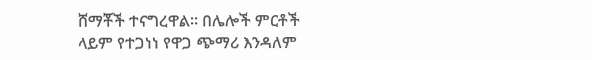ሸማቾች ተናግረዋል። በሌሎች ምርቶች ላይም የተጋነነ የዋጋ ጭማሪ እንዳለም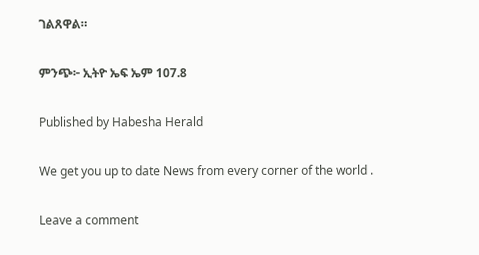ገልጸዋል።

ምንጭ፦ ኢትዮ ኤፍ ኤም 107.8

Published by Habesha Herald

We get you up to date News from every corner of the world .

Leave a comment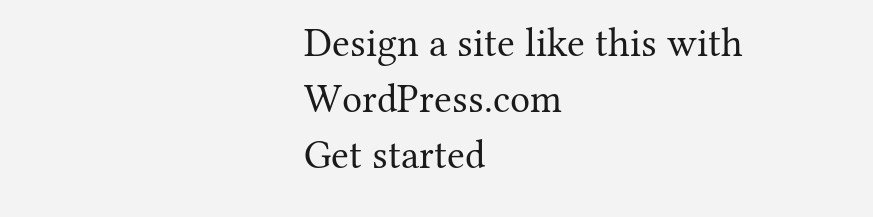Design a site like this with WordPress.com
Get started